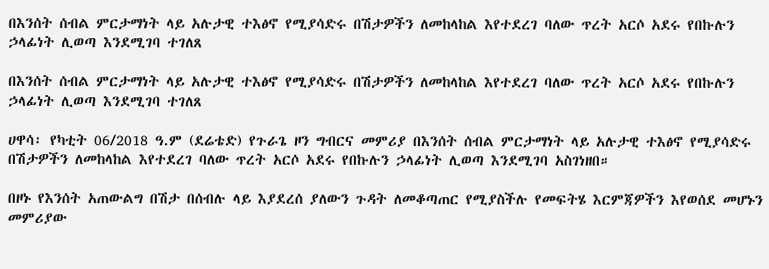በእንሰት ሰብል ምርታማነት ላይ አሉታዊ ተእፅኖ የሚያሳድሩ በሽታዎችን ለመከላከል እየተደረገ ባለው ጥረት አርሶ አደሩ የበኩሉን ኃላፊነት ሊወጣ እንደሚገባ ተገለጸ

በእንሰት ሰብል ምርታማነት ላይ አሉታዊ ተእፅኖ የሚያሳድሩ በሽታዎችን ለመከላከል እየተደረገ ባለው ጥረት አርሶ አደሩ የበኩሉን ኃላፊነት ሊወጣ እንደሚገባ ተገለጸ

ሀዋሳ፡ የካቲት 06/2018 ዓ.ም (ደሬቴድ) የጉራጌ ዞን ግብርና መምሪያ በእንሰት ሰብል ምርታማነት ላይ አሉታዊ ተእፅኖ የሚያሳድሩ በሽታዎችን ለመከላከል እየተደረገ ባለው ጥረት አርሶ አደሩ የበኩሉን ኃላፊነት ሊወጣ እንደሚገባ አስገነዘበ።

በዞኑ የእንሰት አጠውልግ በሽታ በሰብሉ ላይ እያደረሰ ያለውን ጉዳት ለመቆጣጠር የሚያስችሉ የመፍትሄ እርምጃዎችን እየወሰደ መሆኑን መምሪያው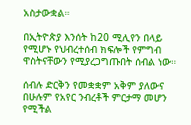አስታውቋል።

በኢትዮጵያ እንሰት ከ20 ሚሊየን በላይ የሚሆኑ የህብረተሰብ ክፍሎች የምግብ ዋስትናቸውን የሚያረጋግጡበት ሰብል ነው።

ሰብሉ ድርቅን የመቋቋም አቅም ያለውና በሁሉም የአየር ንብረቶች ምርታማ መሆን የሚችል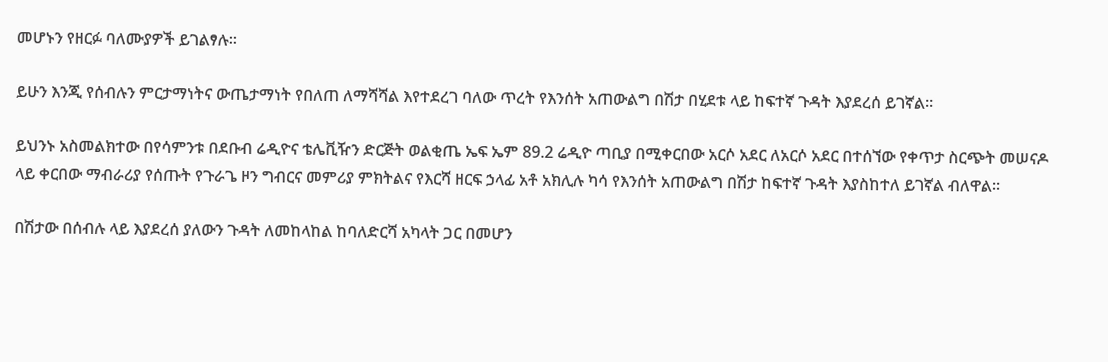መሆኑን የዘርፉ ባለሙያዎች ይገልፃሉ።

ይሁን እንጂ የሰብሉን ምርታማነትና ውጤታማነት የበለጠ ለማሻሻል እየተደረገ ባለው ጥረት የእንሰት አጠውልግ በሽታ በሂደቱ ላይ ከፍተኛ ጉዳት እያደረሰ ይገኛል።

ይህንኑ አስመልክተው በየሳምንቱ በደቡብ ሬዲዮና ቴሌቪዥን ድርጅት ወልቂጤ ኤፍ ኤም 89.2 ሬዲዮ ጣቢያ በሚቀርበው አርሶ አደር ለአርሶ አደር በተሰኘው የቀጥታ ስርጭት መሠናዶ ላይ ቀርበው ማብራሪያ የሰጡት የጉራጌ ዞን ግብርና መምሪያ ምክትልና የእርሻ ዘርፍ ኃላፊ አቶ አክሊሉ ካሳ የእንሰት አጠውልግ በሽታ ከፍተኛ ጉዳት እያስከተለ ይገኛል ብለዋል።

በሽታው በሰብሉ ላይ እያደረሰ ያለውን ጉዳት ለመከላከል ከባለድርሻ አካላት ጋር በመሆን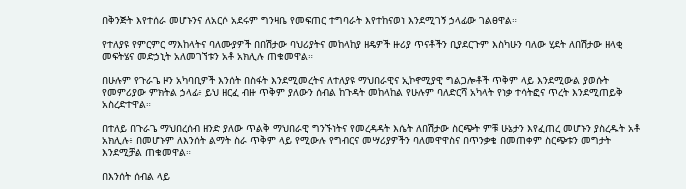በቅንጅት እየተሰራ መሆኑንና ለአርሶ አደሩም ግንዛቤ የመፍጠር ተግባራት እየተከናወነ እንደሚገኝ ኃላፊው ገልፀዋል።

የተለያዩ የምርምር ማእከላትና ባለሙያዎች በበሽታው ባህሪያትና መከላከያ ዘዴዎች ዙሪያ ጥናቶችን ቢያደርጉም እስካሁን ባለው ሂደት ለበሽታው ዘላቂ መፍትሄና መድኃኒት አለመገኘቱን አቶ አክሊሉ ጠቁመዋል።

በሁሉም የጉራጌ ዞን አካባቢዎች እንሰት በስፋት እንደሚመረትና ለተለያዩ ማህበራዊና ኢኮኖሚያዊ ግልጋሎቶች ጥቅም ላይ እንደሚውል ያወሱት የመምሪያው ምክትል ኃላፊ፥ ይህ ዘርፈ ብዙ ጥቅም ያለውን ሰብል ከጉዳት መከላከል የሁሉም ባለድርሻ አካላት የነቃ ተሳትፎና ጥረት እንደሚጠይቅ አስረድተዋል።

በተለይ በጉራጌ ማህበረሰብ ዘንድ ያለው ጥልቅ ማህበራዊ ግንኙነትና የመረዳዳት እሴት ለበሽታው ስርጭት ምቹ ሁኔታን እየፈጠረ መሆኑን ያስረዱት አቶ አክሊሉ፥ በመሆኑም ለእንሰት ልማት ስራ ጥቅም ላይ የሚውሉ የግብርና መሣሪያዎችን ባለመዋዋስና በጥንቃቄ በመጠቀም ስርጭቱን መግታት እንደሚቻል ጠቁመዋል።

በእንሰት ሰብል ላይ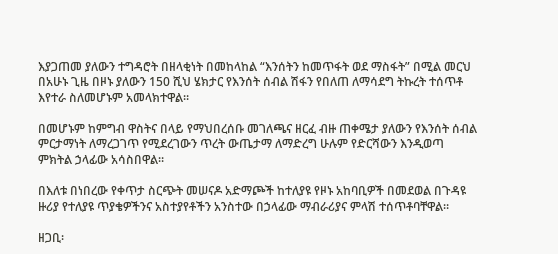እያጋጠመ ያለውን ተግዳሮት በዘላቂነት በመከላከል “እንሰትን ከመጥፋት ወደ ማስፋት” በሚል መርህ በአሁኑ ጊዜ በዞኑ ያለውን 150 ሺህ ሄክታር የእንሰት ሰብል ሽፋን የበለጠ ለማሳደግ ትኩረት ተሰጥቶ እየተራ ስለመሆኑም አመላክተዋል።

በመሆኑም ከምግብ ዋስትና በላይ የማህበረሰቡ መገለጫና ዘርፈ ብዙ ጠቀሜታ ያለውን የእንሰት ሰብል ምርታማነት ለማረጋገጥ የሚደረገውን ጥረት ውጤታማ ለማድረግ ሁሉም የድርሻውን እንዲወጣ ምክትል ኃላፊው አሳስበዋል።

በእለቱ በነበረው የቀጥታ ስርጭት መሠናዶ አድማጮች ከተለያዩ የዞኑ አከባቢዎች በመደወል በጉዳዩ ዙሪያ የተለያዩ ጥያቄዎችንና አስተያየቶችን አንስተው በኃላፊው ማብራሪያና ምላሽ ተሰጥቶባቸዋል።

ዘጋቢ፡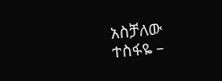አስቻለው ተስፋዬ –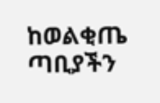ከወልቂጤ ጣቢያችን